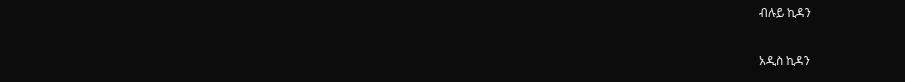ብሉይ ኪዳን

አዲስ ኪዳን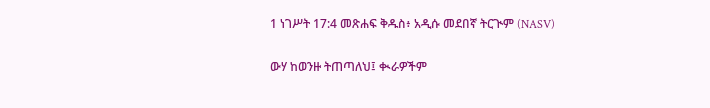1 ነገሥት 17:4 መጽሐፍ ቅዱስ፥ አዲሱ መደበኛ ትርጒም (NASV)

ውሃ ከወንዙ ትጠጣለህ፤ ቊራዎችም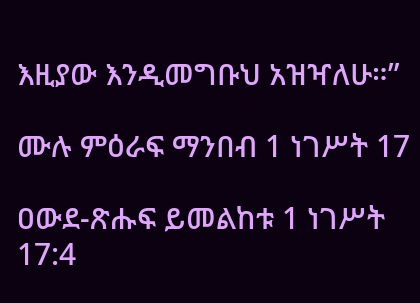እዚያው እንዲመግቡህ አዝዣለሁ።”

ሙሉ ምዕራፍ ማንበብ 1 ነገሥት 17

ዐውደ-ጽሑፍ ይመልከቱ 1 ነገሥት 17:4